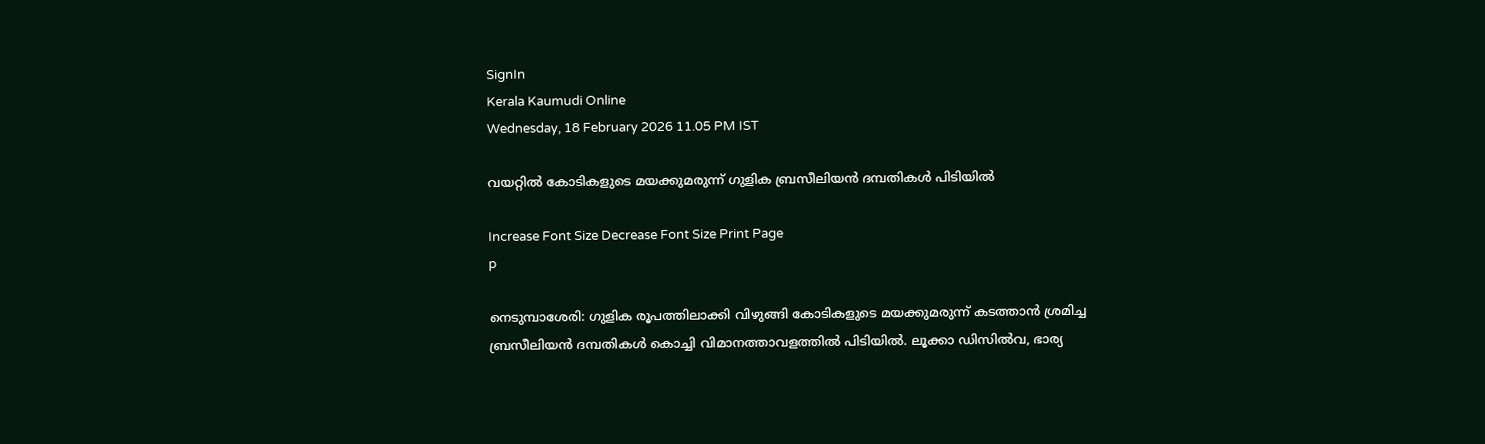SignIn
Kerala Kaumudi Online
Wednesday, 18 February 2026 11.05 PM IST

വയറ്റിൽ കോടികളുടെ മയക്കുമരുന്ന് ഗുളിക ബ്രസീലിയൻ ദമ്പതികൾ പിടിയിൽ

Increase Font Size Decrease Font Size Print Page
p

നെടുമ്പാശേരി: ഗുളിക രൂപത്തിലാക്കി വിഴുങ്ങി കോടികളുടെ മയക്കുമരുന്ന് കടത്താൻ ശ്രമിച്ച ബ്രസീലിയൻ ദമ്പതികൾ കൊച്ചി വിമാനത്താവളത്തിൽ പിടിയിൽ. ലൂക്കാ ഡിസിൽവ, ഭാര്യ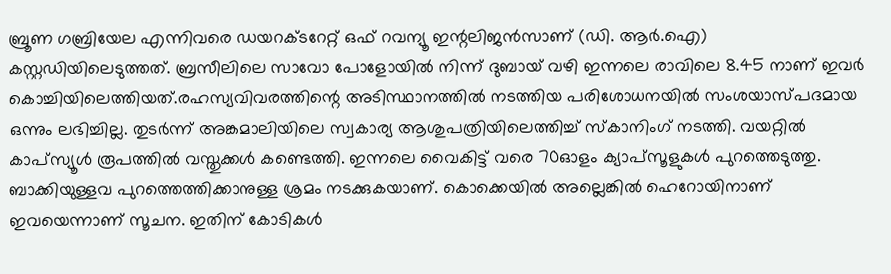ബ്രൂണ ഗബ്രിയേല എന്നിവരെ ഡയറക്ടറേറ്റ് ഒഫ് റവന്യൂ ഇന്റലിജൻസാണ് (ഡി. ആർ.ഐ) കസ്റ്റഡിയിലെടുത്തത്. ബ്രസീലിലെ സാവോ പോളോയിൽ നിന്ന് ദുബായ് വഴി ഇന്നലെ രാവിലെ 8.45 നാണ് ഇവർ കൊച്ചിയിലെത്തിയത്.രഹസ്യവിവരത്തിന്റെ അടിസ്ഥാനത്തിൽ നടത്തിയ പരിശോധനയിൽ സംശയാസ്പദമായ ഒന്നും ലഭിച്ചില്ല. തുടർന്ന് അങ്കമാലിയിലെ സ്വകാര്യ ആശുപത്രിയിലെത്തിച്ച് സ്കാനിംഗ് നടത്തി. വയറ്റിൽ കാപ്സ്യൂൾ രൂപത്തിൽ വസ്തുക്കൾ കണ്ടെത്തി. ഇന്നലെ വൈകിട്ട് വരെ 70ഓളം ക്യാപ്സൂളുകൾ പുറത്തെടുത്തു. ബാക്കിയുള്ളവ പുറത്തെത്തിക്കാനുള്ള ശ്രമം നടക്കുകയാണ്. കൊക്കെയിൽ അല്ലെങ്കിൽ ഹെറോയിനാണ് ഇവയെന്നാണ് സൂചന. ഇതിന് കോടികൾ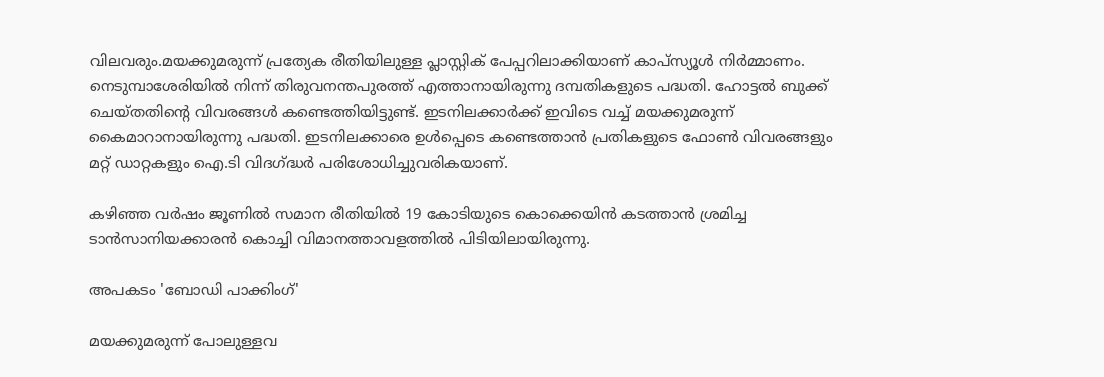വിലവരും.മയക്കുമരുന്ന് പ്രത്യേക രീതിയിലുള്ള പ്ലാസ്റ്റിക് പേപ്പറിലാക്കിയാണ് കാപ്സ്യൂൾ നിർമ്മാണം. നെടുമ്പാശേരിയിൽ നിന്ന് തിരുവനന്തപുരത്ത് എത്താനായിരുന്നു ദമ്പതികളുടെ പദ്ധതി. ഹോട്ടൽ ബുക്ക് ചെയ്തതിന്റെ വിവരങ്ങൾ കണ്ടെത്തിയിട്ടുണ്ട്. ഇടനിലക്കാർക്ക് ഇവിടെ വച്ച് മയക്കുമരുന്ന് കൈമാറാനായിരുന്നു പദ്ധതി. ഇടനിലക്കാരെ ഉൾപ്പെടെ കണ്ടെത്താൻ പ്രതികളുടെ ഫോൺ വിവരങ്ങളും മറ്റ് ഡാറ്റകളും ഐ.ടി വിദഗ്ദ്ധർ പരിശോധിച്ചുവരികയാണ്.

കഴിഞ്ഞ വർഷം ജൂണിൽ സമാന രീതിയിൽ 19 കോടിയുടെ കൊക്കെയിൻ കടത്താൻ ശ്രമിച്ച ടാൻസാനിയക്കാരൻ കൊച്ചി വിമാനത്താവളത്തിൽ പിടിയിലായിരുന്നു.

അപകടം 'ബോഡി പാക്കിംഗ്'

മയക്കുമരുന്ന് പോലുള്ളവ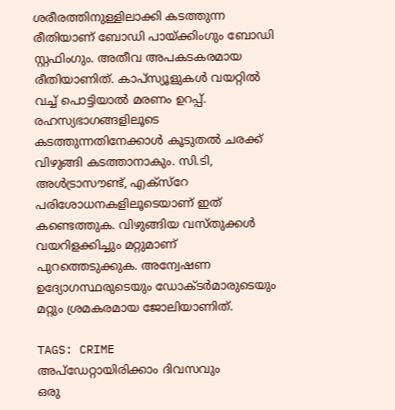ശരീരത്തിനുള്ളിലാക്കി കടത്തുന്ന രീതിയാണ് ബോഡി പായ്ക്കിംഗും ബോഡി സ്റ്റഫിംഗും. അതീവ അപകടകരമായ രീതിയാണിത്. കാപ്സ്യൂളുകൾ വയറ്റിൽ വച്ച് പൊട്ടിയാൽ മരണം ഉറപ്പ്. രഹസ്യഭാഗങ്ങളിലൂടെ കടത്തുന്നതിനേക്കാൾ കൂടുതൽ ചരക്ക് വിഴുങ്ങി കടത്താനാകും. സി.ടി, അൾട്രാസൗണ്ട്, എക്സ്റേ പരിശോധനകളിലൂടെയാണ് ഇത് കണ്ടെത്തുക. വിഴുങ്ങിയ വസ്തുക്കൾ വയറിളക്കിച്ചും മറ്റുമാണ് പുറത്തെടുക്കുക. അന്വേഷണ ഉദ്യോഗസ്ഥരുടെയും ഡോക്ടർമാരുടെയും മറ്റും ശ്രമകരമായ ജോലിയാണിത്.

TAGS: CRIME
അപ്ഡേറ്റായിരിക്കാം ദിവസവും
ഒരു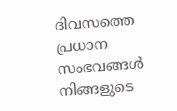ദിവസത്തെ പ്രധാന സംഭവങ്ങൾ നിങ്ങളുടെ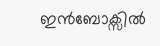ഇൻബോക്സിൽ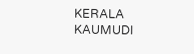KERALA KAUMUDI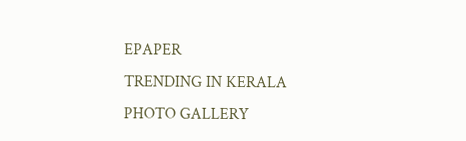EPAPER
TRENDING IN KERALA
PHOTO GALLERY